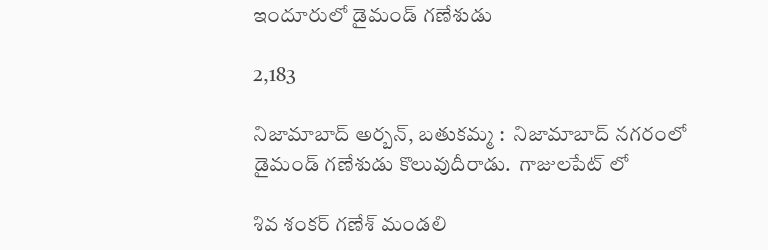ఇందూరులో డైమండ్ గణేశుడు

2,183

నిజామాబాద్ అర్బన్, బతుకమ్మ :  నిజామాబాద్ నగరంలో డైమండ్ గణేశుడు కొలువుదీరాడు.  గాజులపేట్ లో

శివ శంకర్ గణేశ్ మండలి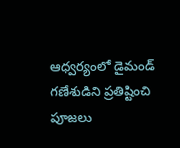ఆధ్వర్యంలో డైమండ్ గణేశుడిని ప్రతిష్టించి పూజలు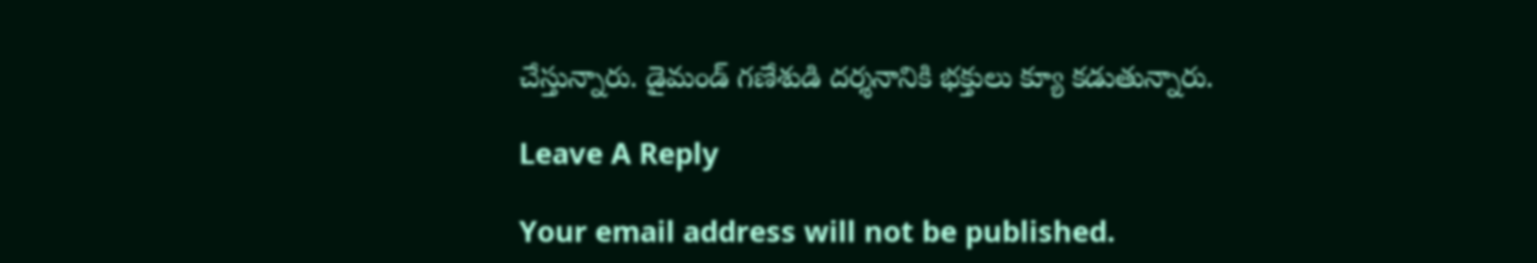చేస్తున్నారు. డైమండ్ గణేశుడి దర్శనానికి భక్తులు క్యూ కడుతున్నారు.

Leave A Reply

Your email address will not be published.